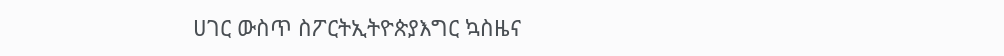ሀገር ውስጥ ስፖርትኢትዮጵያእግር ኳስዜና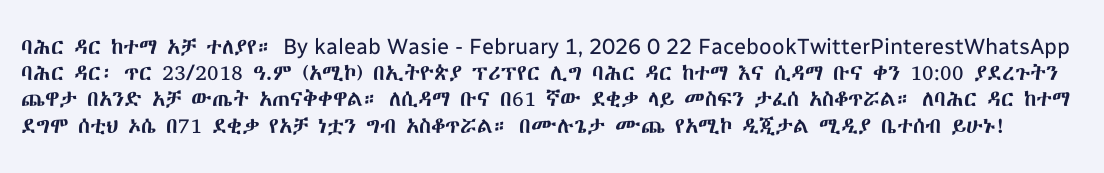ባሕር ዳር ከተማ አቻ ተለያየ። By kaleab Wasie - February 1, 2026 0 22 FacebookTwitterPinterestWhatsApp ባሕር ዳር፡ ጥር 23/2018 ዓ.ም (አሚኮ) በኢትዮጵያ ፕሪፕየር ሊግ ባሕር ዳር ከተማ እና ሲዳማ ቡና ቀን 10:00 ያደረጉትን ጨዋታ በአንድ አቻ ውጤት አጠናቅቀዋል። ለሲዳማ ቡና በ61 ኛው ደቂቃ ላይ መስፍን ታፈሰ አስቆጥሯል። ለባሕር ዳር ከተማ ደግሞ ሰቲህ ኦሴ በ71 ደቂቃ የአቻ ነቷን ግብ አስቆጥሯል። በሙሉጌታ ሙጨ የአሚኮ ዲጂታል ሚዲያ ቤተሰብ ይሁኑ!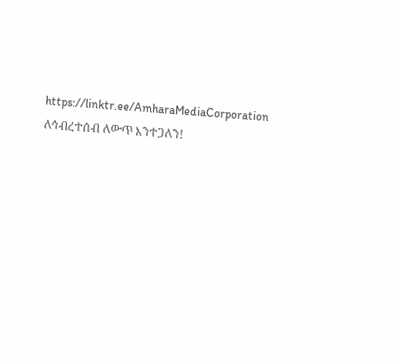https://linktr.ee/AmharaMediaCorporation ለኅብረተሰብ ለውጥ እንተጋለን!